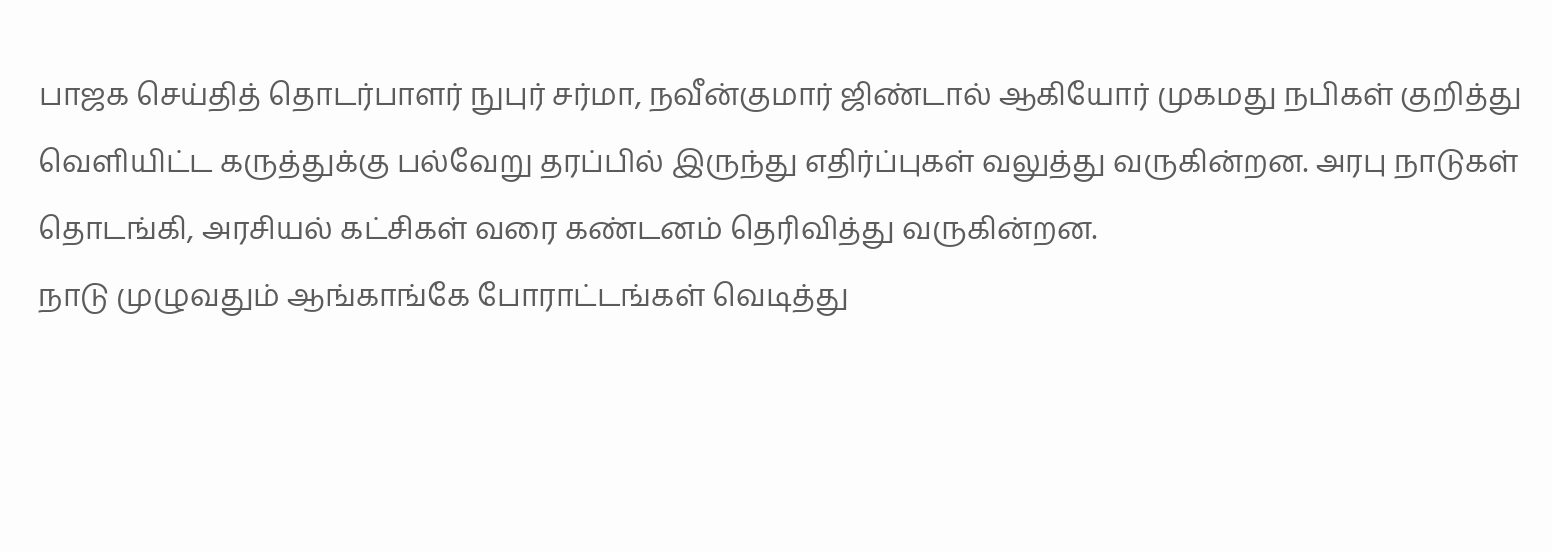பாஜக செய்தித் தொடர்பாளர் நுபுர் சர்மா, நவீன்குமார் ஜிண்டால் ஆகியோர் முகமது நபிகள் குறித்து வெளியிட்ட கருத்துக்கு பல்வேறு தரப்பில் இருந்து எதிர்ப்புகள் வலுத்து வருகின்றன. அரபு நாடுகள் தொடங்கி, அரசியல் கட்சிகள் வரை கண்டனம் தெரிவித்து வருகின்றன.
நாடு முழுவதும் ஆங்காங்கே போராட்டங்கள் வெடித்து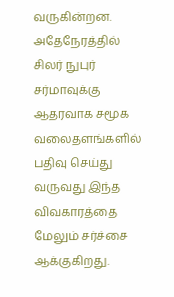வருகின்றன. அதேநேரத்தில் சிலர் நுபுர் சர்மாவுக்கு ஆதரவாக சமூக வலைதளங்களில் பதிவு செய்து வருவது இந்த விவகாரத்தை மேலும் சர்ச்சை ஆக்குகிறது.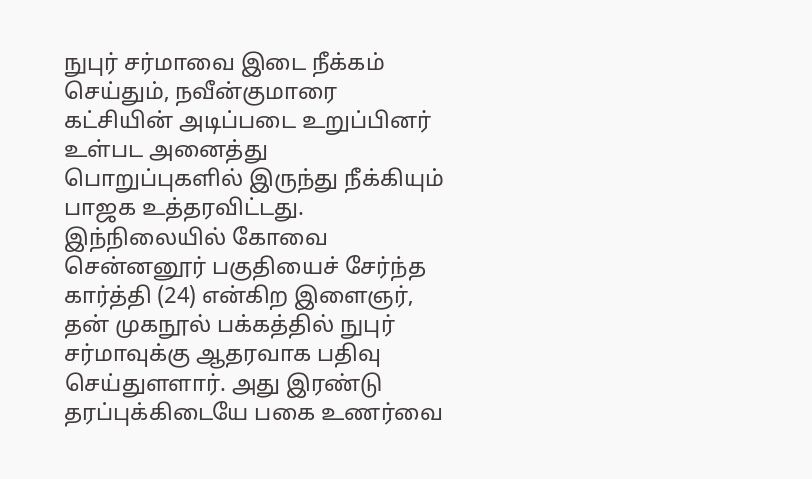நுபுர் சர்மாவை இடை நீக்கம் செய்தும், நவீன்குமாரை கட்சியின் அடிப்படை உறுப்பினர் உள்பட அனைத்து பொறுப்புகளில் இருந்து நீக்கியும் பாஜக உத்தரவிட்டது. இந்நிலையில் கோவை சென்னனூர் பகுதியைச் சேர்ந்த கார்த்தி (24) என்கிற இளைஞர்,
தன் முகநூல் பக்கத்தில் நுபுர் சர்மாவுக்கு ஆதரவாக பதிவு செய்துளளார். அது இரண்டு தரப்புக்கிடையே பகை உணர்வை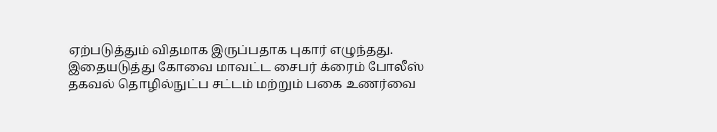ஏற்படுத்தும் விதமாக இருப்பதாக புகார் எழுந்தது.
இதையடுத்து கோவை மாவட்ட சைபர் க்ரைம் போலீஸ் தகவல் தொழில்நுட்ப சட்டம் மற்றும் பகை உணர்வை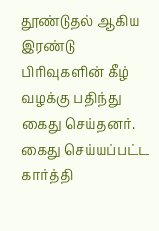தூண்டுதல் ஆகிய இரண்டு பிரிவுகளின் கீழ் வழக்கு பதிந்து கைது செய்தனர்.
கைது செய்யப்பட்ட கார்த்தி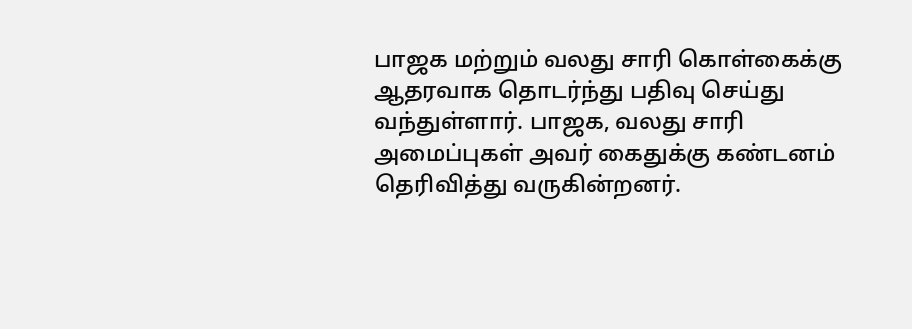பாஜக மற்றும் வலது சாரி கொள்கைக்கு ஆதரவாக தொடர்ந்து பதிவு செய்து வந்துள்ளார். பாஜக, வலது சாரி அமைப்புகள் அவர் கைதுக்கு கண்டனம் தெரிவித்து வருகின்றனர்.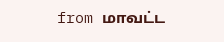from மாவட்ட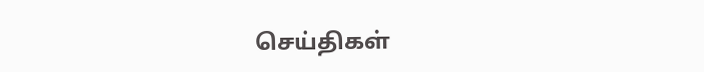செய்திகள்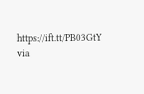https://ift.tt/PB03GtY
via